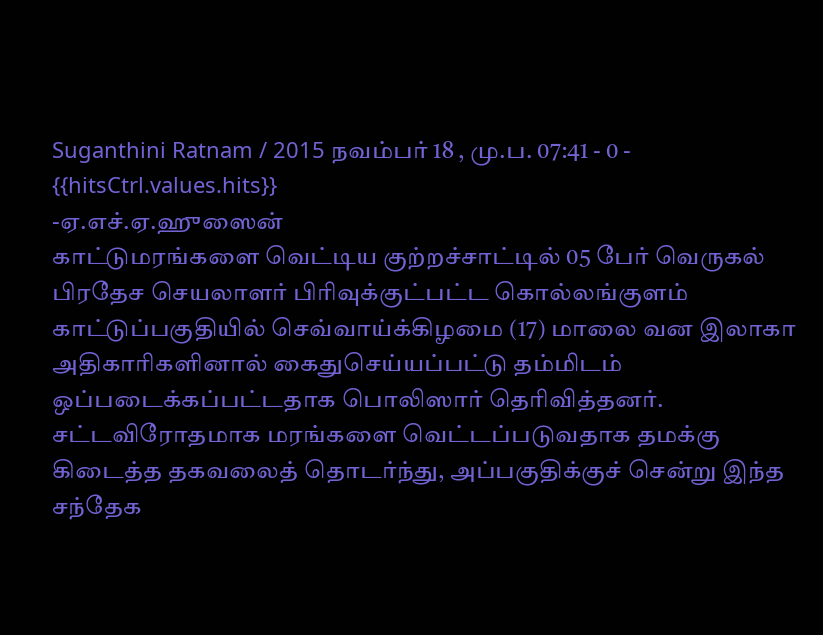Suganthini Ratnam / 2015 நவம்பர் 18 , மு.ப. 07:41 - 0 - {{hitsCtrl.values.hits}}
-ஏ.எச்.ஏ.ஹுஸைன்
காட்டுமரங்களை வெட்டிய குற்றச்சாட்டில் 05 பேர் வெருகல் பிரதேச செயலாளர் பிரிவுக்குட்பட்ட கொல்லங்குளம் காட்டுப்பகுதியில் செவ்வாய்க்கிழமை (17) மாலை வன இலாகா அதிகாரிகளினால் கைதுசெய்யப்பட்டு தம்மிடம் ஒப்படைக்கப்பட்டதாக பொலிஸார் தெரிவித்தனர்.
சட்டவிரோதமாக மரங்களை வெட்டப்படுவதாக தமக்கு கிடைத்த தகவலைத் தொடர்ந்து, அப்பகுதிக்குச் சென்று இந்த சந்தேக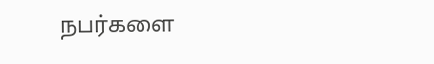நபர்களை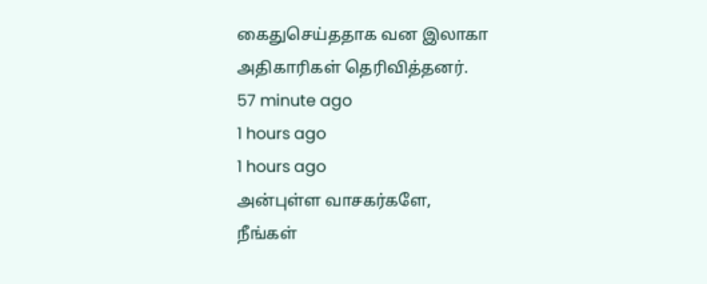கைதுசெய்ததாக வன இலாகா அதிகாரிகள் தெரிவித்தனர்.
57 minute ago
1 hours ago
1 hours ago
அன்புள்ள வாசகர்களே,
நீங்கள்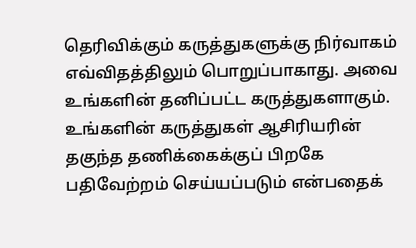தெரிவிக்கும் கருத்துகளுக்கு நிர்வாகம் எவ்விதத்திலும் பொறுப்பாகாது. அவை உங்களின் தனிப்பட்ட கருத்துகளாகும். உங்களின் கருத்துகள் ஆசிரியரின் தகுந்த தணிக்கைக்குப் பிறகே பதிவேற்றம் செய்யப்படும் என்பதைக்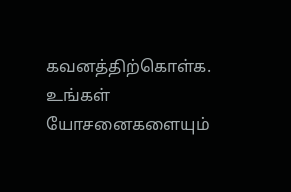கவனத்திற்கொள்க. உங்கள் யோசனைகளையும்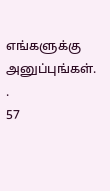எங்களுக்கு அனுப்புங்கள். .
57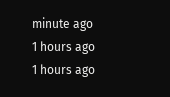minute ago
1 hours ago
1 hours ago